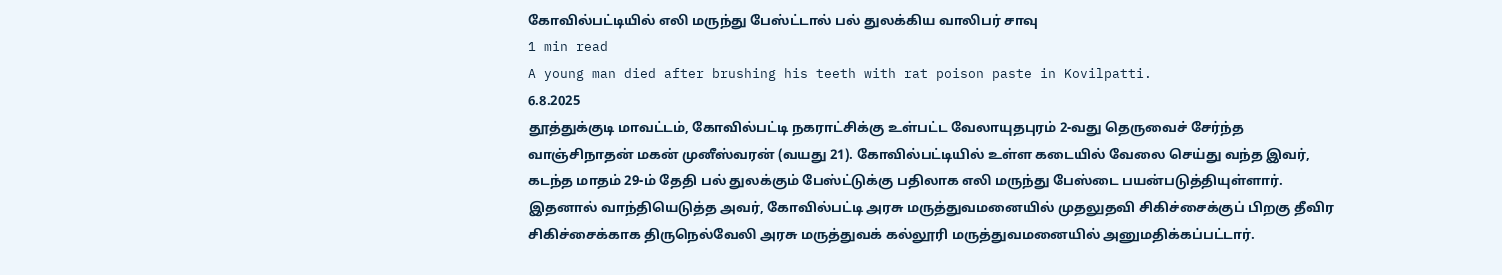கோவில்பட்டியில் எலி மருந்து பேஸ்ட்டால் பல் துலக்கிய வாலிபர் சாவு
1 min read
A young man died after brushing his teeth with rat poison paste in Kovilpatti.
6.8.2025
தூத்துக்குடி மாவட்டம், கோவில்பட்டி நகராட்சிக்கு உள்பட்ட வேலாயுதபுரம் 2-வது தெருவைச் சேர்ந்த வாஞ்சிநாதன் மகன் முனீஸ்வரன் (வயது 21). கோவில்பட்டியில் உள்ள கடையில் வேலை செய்து வந்த இவர், கடந்த மாதம் 29-ம் தேதி பல் துலக்கும் பேஸ்ட்டுக்கு பதிலாக எலி மருந்து பேஸ்டை பயன்படுத்தியுள்ளார்.
இதனால் வாந்தியெடுத்த அவர், கோவில்பட்டி அரசு மருத்துவமனையில் முதலுதவி சிகிச்சைக்குப் பிறகு தீவிர சிகிச்சைக்காக திருநெல்வேலி அரசு மருத்துவக் கல்லூரி மருத்துவமனையில் அனுமதிக்கப்பட்டார்.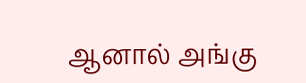ஆனால் அங்கு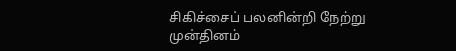சிகிச்சைப் பலனின்றி நேற்று முன்தினம்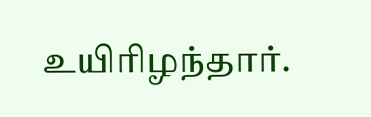உயிரிழந்தார்.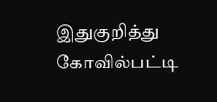இதுகுறித்து கோவில்பட்டி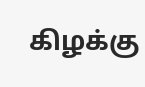கிழக்கு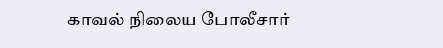காவல் நிலைய போலீசார்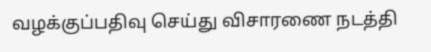வழக்குப்பதிவு செய்து விசாரணை நடத்தி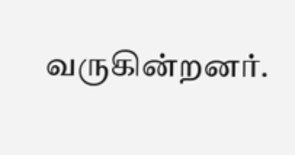வருகின்றனர்.